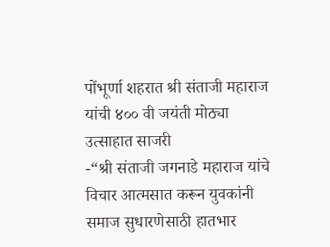पोंभूर्णा शहरात श्री संताजी महाराज यांची ४०० वी जयंती मोठ्या उत्साहात साजरी
-“श्री संताजी जगनाडे महाराज यांचे विचार आत्मसात करून युवकांनी समाज सुधारणेसाठी हातभार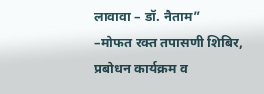लावावा – डॉ. नैताम”
–मोफत रक्त तपासणी शिबिर, प्रबोधन कार्यक्रम व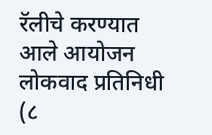रॅलीचे करण्यात आले आयोजन
लोकवाद प्रतिनिधी (८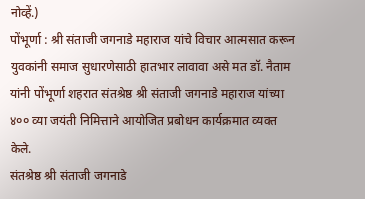नोव्हें.)
पोंभूर्णा : श्री संताजी जगनाडे महाराज यांचे विचार आत्मसात करून युवकांनी समाज सुधारणेसाठी हातभार लावावा असे मत डॉ. नैताम यांनी पोंभूर्णा शहरात संतश्रेष्ठ श्री संताजी जगनाडे महाराज यांच्या ४०० व्या जयंती निमित्ताने आयोजित प्रबोधन कार्यक्रमात व्यक्त केले.
संतश्रेष्ठ श्री संताजी जगनाडे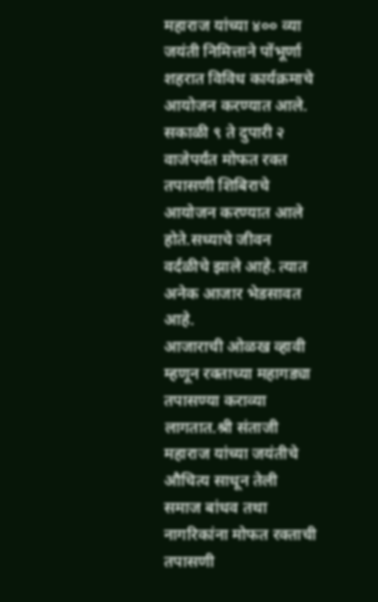महाराज यांच्या ४०० व्या जयंती निमित्ताने पोंभूर्णा शहरात विविध कार्यक्रमाचे आयोजन करण्यात आले. सकाळी ९ ते दुपारी २ वाजेपर्यंत मोफत रक्त तपासणी शिबिराचे आयोजन करण्यात आले होते.सध्याचे जीवन वर्दळीचे झाले आहे. त्यात अनेक आजार भेडसावत आहे.
आजाराची ओळख व्हावी म्हणून रक्ताच्या महागड्या तपासण्या कराव्या लागतात.श्री संताजी महाराज यांच्या जयंतीचे औचित्य साधून तेली समाज बांधव तथा नागरिकांना मोफत रक्ताची तपासणी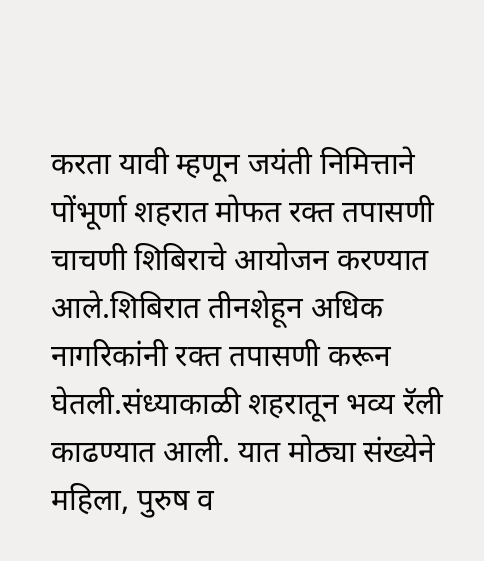करता यावी म्हणून जयंती निमित्ताने पोंभूर्णा शहरात मोफत रक्त तपासणी चाचणी शिबिराचे आयोजन करण्यात आले.शिबिरात तीनशेहून अधिक नागरिकांनी रक्त तपासणी करून घेतली.संध्याकाळी शहरातून भव्य रॅली काढण्यात आली. यात मोठ्या संख्येने महिला, पुरुष व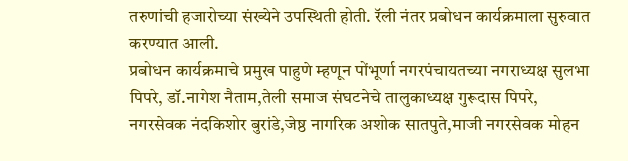तरुणांची हजारोच्या संख्येने उपस्थिती होती. रॅली नंतर प्रबोधन कार्यक्रमाला सुरुवात करण्यात आली.
प्रबोधन कार्यक्रमाचे प्रमुख पाहुणे म्हणून पोंभूर्णा नगरपंचायतच्या नगराध्यक्ष सुलभा पिपरे, डॉ.नागेश नैताम,तेली समाज संघटनेचे तालुकाध्यक्ष गुरूदास पिपरे, नगरसेवक नंदकिशोर बुरांडे,जेष्ठ नागरिक अशोक सातपुते,माजी नगरसेवक मोहन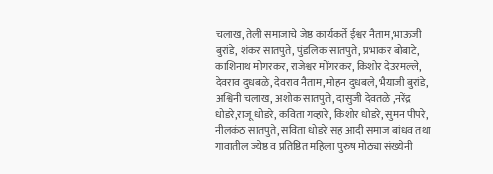चलाख,तेली समाजाचे जेष्ठ कार्यकर्ते ईश्वर नैताम,भाऊजी बुरांडे, शंकर सातपुते, पुंडलिक सातपुते, प्रभाकर बोबाटे, काशिनाथ मोगरकर, राजेश्वर मोंगरकर, किशोर देउरमल्ले, देवराव दुधबळे, देवराव नैताम,मोहन दुधबले, भैयाजी बुरांडे, अश्विनी चलाख, अशोक सातपुते, दासुजी देवतळे ,नरेंद्र धोडरे,राजू धोडरे, कविता गव्हारे, किशोर धोडरे, सुमन पीपरे, नीलकंठ सातपुते, सविता धोडरे सह आदी समाज बांधव तथा गावातील ज्येष्ठ व प्रतिष्ठित महिला पुरुष मोठ्या संख्येनी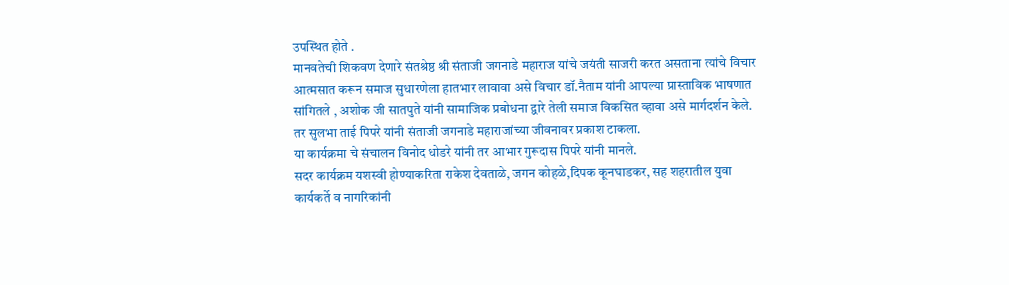उपस्थित होते .
मानवतेची शिकवण देणारे संतश्रेष्ठ श्री संताजी जगनाडे महाराज यांचे जयंती साजरी करत असताना त्यांचे विचार आत्मसात करून समाज सुधारणेला हातभार लावावा असे विचार डॉ.नैताम यांनी आपल्या प्रास्ताविक भाषणात सांगितले , अशोक जी सातपुते यांनी सामाजिक प्रबोधना द्वारे तेली समाज विकसित व्हावा असे मार्गदर्शन केले. तर सुलभा ताई पिपरे यांनी संताजी जगनाडे महाराजांच्या जीवनावर प्रकाश टाकला.
या कार्यक्रमा चे संचालन विनोद धोडरे यांनी तर आभार गुरूदास पिपरे यांनी मानले.
सदर कार्यक्रम यशस्वी होण्याकरिता राकेश देवताळे, जगन कोहळे,दिपक कूनघाडकर, सह शहरातील युवा कार्यकर्ते व नागरिकांनी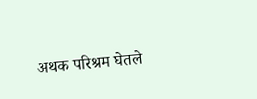अथक परिश्रम घेतले